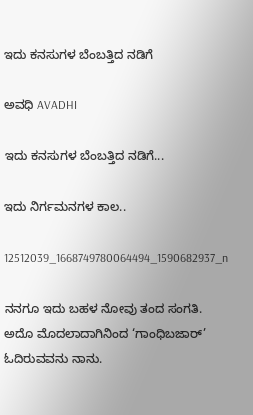ಇದು ಕನಸುಗಳ ಬೆಂಬತ್ತಿದ ನಡಿಗೆ‍

ಅವಧಿ AVADHI

ಇದು ಕನಸುಗಳ ಬೆಂಬತ್ತಿದ ನಡಿಗೆ...

ಇದು ನಿರ್ಗಮನಗಳ ಕಾಲ..

12512039_1668749780064494_1590682937_n

ನನಗೂ ಇದು ಬಹಳ ನೋವು ತಂದ ಸಂಗತಿ. ಅದೊ ಮೊದಲಾದಾಗಿನಿಂದ ‘ಗಾಂಧಿಬಜಾರ್’ ಓದಿರುವವನು ನಾನು.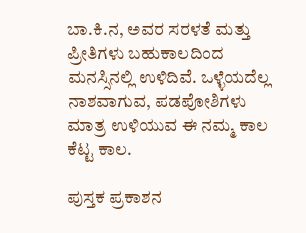ಬಾ.ಕಿ.ನ, ಅವರ ಸರಳತೆ ಮತ್ತು ಪ್ರೀತಿಗಳು ಬಹುಕಾಲದಿಂದ ಮನಸ್ಸಿನಲ್ಲಿ ಉಳಿದಿವೆ. ಒಳ್ಳೆಯದೆಲ್ಲ ನಾಶವಾಗುವ, ಪಡಪೋಶಿಗಳು ಮಾತ್ರ ಉಳಿಯುವ ಈ ನಮ್ಮ ಕಾಲ ಕೆಟ್ಟ ಕಾಲ.

ಪುಸ್ತಕ ಪ್ರಕಾಶನ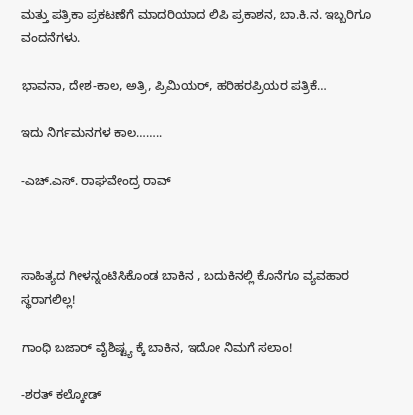ಮತ್ತು ಪತ್ರಿಕಾ ಪ್ರಕಟಣೆಗೆ ಮಾದರಿಯಾದ ಲಿಪಿ ಪ್ರಕಾಶನ, ಬಾ.ಕಿ.ನ. ಇಬ್ಬರಿಗೂ ವಂದನೆಗಳು.

ಭಾವನಾ, ದೇಶ-ಕಾಲ, ಅತ್ರಿ, ಪ್ರಿಮಿಯರ್, ಹರಿಹರಪ್ರಿಯರ ಪತ್ರಿಕೆ…

ಇದು ನಿರ್ಗಮನಗಳ ಕಾಲ……..

-ಎಚ್.ಎಸ್. ರಾಘವೇಂದ್ರ ರಾವ್



ಸಾಹಿತ್ಯದ ಗೀಳನ್ನಂಟಿಸಿಕೊಂಡ ಬಾಕಿನ , ಬದುಕಿನಲ್ಲಿ ಕೊನೆಗೂ ವ್ಯವಹಾರ ಸ್ಥರಾಗಲಿಲ್ಲ!

ಗಾಂಧಿ ಬಜಾರ್ ವೈಶಿಷ್ಟ್ಯ ಕ್ಕೆ ಬಾಕಿನ, ಇದೋ ನಿಮಗೆ ಸಲಾಂ!

-ಶರತ್ ಕಲ್ಕೋಡ್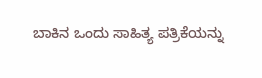ಬಾಕಿನ ಒಂದು ಸಾಹಿತ್ಯ ಪತ್ರಿಕೆಯನ್ನು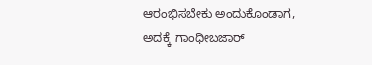ಆರಂಭಿಸಬೇಕು ಅಂದುಕೊಂಡಾಗ, ಅದಕ್ಕೆ ಗಾಂಧೀಬಜಾರ್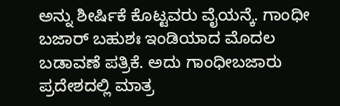ಅನ್ನು ಶೀರ್ಷಿಕೆ ಕೊಟ್ಟವರು ವೈಯನ್ಕೆ. ಗಾಂಧೀ ಬಜಾರ್ ಬಹುಶಃ ಇಂಡಿಯಾದ ಮೊದಲ ಬಡಾವಣೆ ಪತ್ರಿಕೆ. ಅದು ಗಾಂಧೀಬಜಾರು ಪ್ರದೇಶದಲ್ಲಿ ಮಾತ್ರ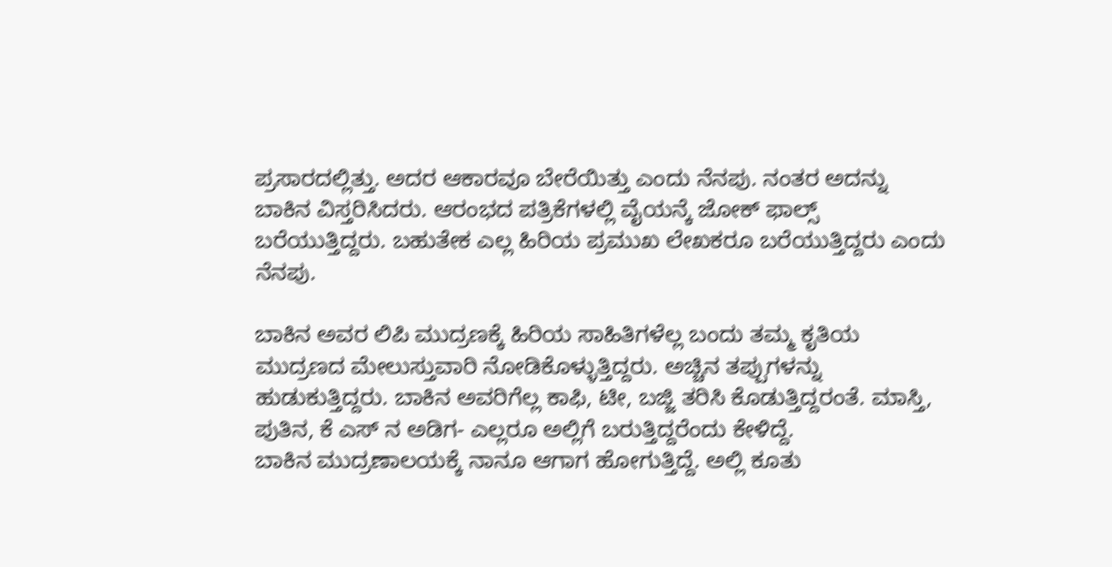ಪ್ರಸಾರದಲ್ಲಿತ್ತು. ಅದರ ಆಕಾರವೂ ಬೇರೆಯಿತ್ತು ಎಂದು ನೆನಪು. ನಂತರ ಅದನ್ನು ಬಾಕಿನ ವಿಸ್ತರಿಸಿದರು. ಆರಂಭದ ಪತ್ರಿಕೆಗಳಲ್ಲಿ ವೈಯನ್ಕೆ ಜೋಕ್ ಫಾಲ್ಸ್ ಬರೆಯುತ್ತಿದ್ದರು. ಬಹುತೇಕ ಎಲ್ಲ ಹಿರಿಯ ಪ್ರಮುಖ ಲೇಖಕರೂ ಬರೆಯುತ್ತಿದ್ದರು ಎಂದು ನೆನಪು.

ಬಾಕಿನ ಅವರ ಲಿಪಿ ಮುದ್ರಣಕ್ಕೆ ಹಿರಿಯ ಸಾಹಿತಿಗಳೆಲ್ಲ ಬಂದು ತಮ್ಮ ಕೃತಿಯ ಮುದ್ರಣದ ಮೇಲುಸ್ತುವಾರಿ ನೋಡಿಕೊಳ್ಳುತ್ತಿದ್ದರು. ಅಚ್ಚಿನ ತಪ್ಪುಗಳನ್ನು ಹುಡುಕುತ್ತಿದ್ದರು. ಬಾಕಿನ ಅವರಿಗೆಲ್ಲ ಕಾಫಿ, ಟೀ, ಬಜ್ಜಿ ತರಿಸಿ ಕೊಡುತ್ತಿದ್ದರಂತೆ. ಮಾಸ್ತಿ, ಪುತಿನ, ಕೆ ಎಸ್ ನ ಅಡಿಗ- ಎಲ್ಲರೂ ಅಲ್ಲಿಗೆ ಬರುತ್ತಿದ್ದರೆಂದು ಕೇಳಿದ್ದೆ.
ಬಾಕಿನ ಮುದ್ರಣಾಲಯಕ್ಕೆ ನಾನೂ ಆಗಾಗ ಹೋಗುತ್ತಿದ್ದೆ. ಅಲ್ಲಿ ಕೂತು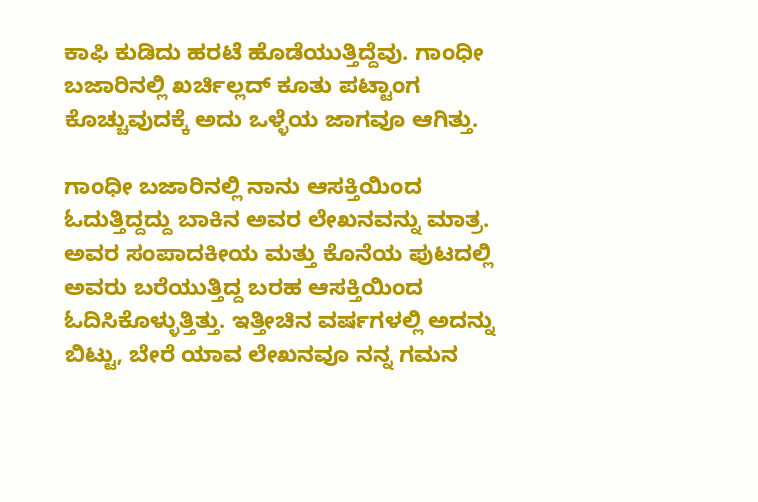ಕಾಫಿ ಕುಡಿದು ಹರಟೆ ಹೊಡೆಯುತ್ತಿದ್ದೆವು. ಗಾಂಧೀ ಬಜಾರಿನಲ್ಲಿ ಖರ್ಚಿಲ್ಲದ್ ಕೂತು ಪಟ್ಟಾಂಗ ಕೊಚ್ಚುವುದಕ್ಕೆ ಅದು ಒಳ್ಳೆಯ ಜಾಗವೂ ಆಗಿತ್ತು.

ಗಾಂಧೀ ಬಜಾರಿನಲ್ಲಿ ನಾನು ಆಸಕ್ತಿಯಿಂದ ಓದುತ್ತಿದ್ದದ್ದು ಬಾಕಿನ ಅವರ ಲೇಖನವನ್ನು ಮಾತ್ರ. ಅವರ ಸಂಪಾದಕೀಯ ಮತ್ತು ಕೊನೆಯ ಪುಟದಲ್ಲಿ ಅವರು ಬರೆಯುತ್ತಿದ್ದ ಬರಹ ಆಸಕ್ತಿಯಿಂದ ಓದಿಸಿಕೊಳ್ಳುತ್ತಿತ್ತು. ಇತ್ತೀಚಿನ ವರ್ಷಗಳಲ್ಲಿ ಅದನ್ನು ಬಿಟ್ಟು, ಬೇರೆ ಯಾವ ಲೇಖನವೂ ನನ್ನ ಗಮನ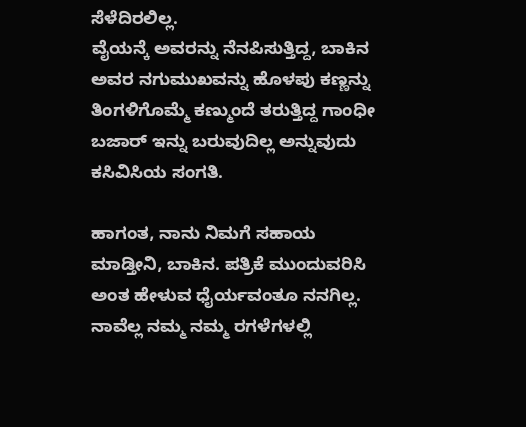ಸೆಳೆದಿರಲಿಲ್ಲ.
ವೈಯನ್ಕೆ ಅವರನ್ನು ನೆನಪಿಸುತ್ತಿದ್ದ, ಬಾಕಿನ ಅವರ ನಗುಮುಖವನ್ನು ಹೊಳಪು ಕಣ್ಣನ್ನು ತಿಂಗಳಿಗೊಮ್ಮೆ ಕಣ್ಮುಂದೆ ತರುತ್ತಿದ್ದ ಗಾಂಧೀ ಬಜಾರ್ ಇನ್ನು ಬರುವುದಿಲ್ಲ ಅನ್ನುವುದು ಕಸಿವಿಸಿಯ ಸಂಗತಿ.

ಹಾಗಂತ, ನಾನು ನಿಮಗೆ ಸಹಾಯ ಮಾಡ್ತೀನಿ, ಬಾಕಿನ. ಪತ್ರಿಕೆ ಮುಂದುವರಿಸಿ ಅಂತ ಹೇಳುವ ಧೈರ್ಯವಂತೂ ನನಗಿಲ್ಲ. ನಾವೆಲ್ಲ ನಮ್ಮ ನಮ್ಮ ರಗಳೆಗಳಲ್ಲಿ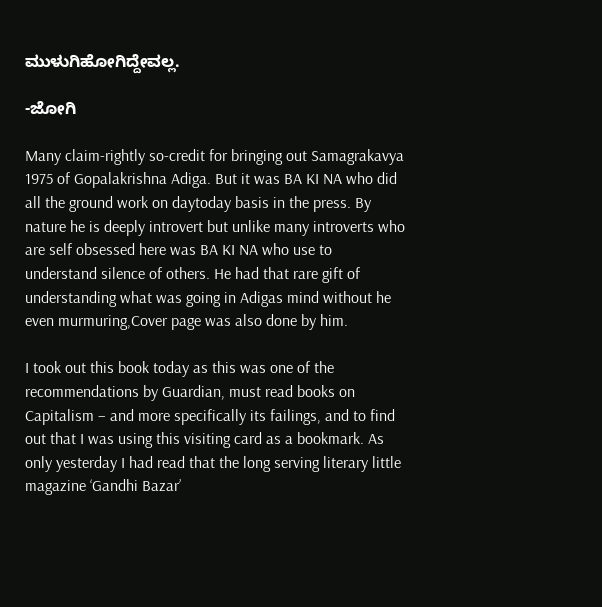ಮುಳುಗಿಹೋಗಿದ್ದೇವಲ್ಲ.

-ಜೋಗಿ

Many claim-rightly so-credit for bringing out Samagrakavya 1975 of Gopalakrishna Adiga. But it was BA KI NA who did all the ground work on daytoday basis in the press. By nature he is deeply introvert but unlike many introverts who are self obsessed here was BA KI NA who use to understand silence of others. He had that rare gift of understanding what was going in Adigas mind without he even murmuring,Cover page was also done by him.

I took out this book today as this was one of the recommendations by Guardian, must read books on Capitalism – and more specifically its failings, and to find out that I was using this visiting card as a bookmark. As only yesterday I had read that the long serving literary little magazine ‘Gandhi Bazar’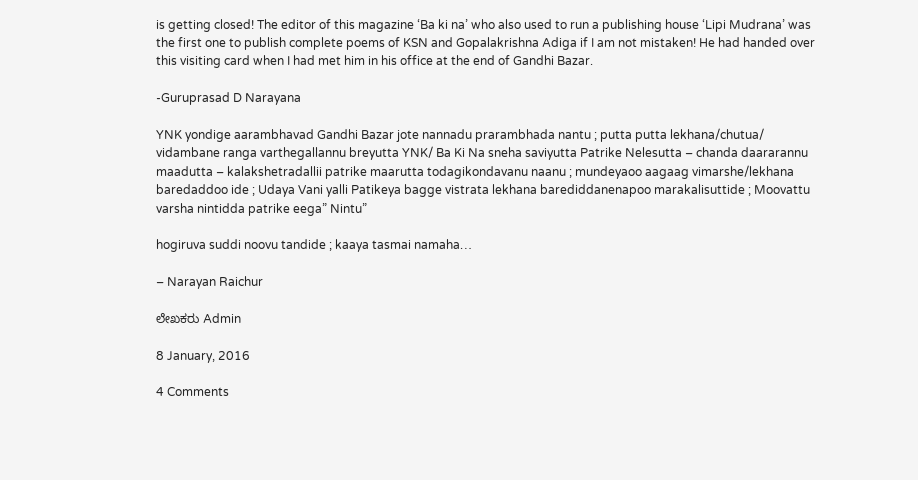is getting closed! The editor of this magazine ‘Ba ki na’ who also used to run a publishing house ‘Lipi Mudrana’ was the first one to publish complete poems of KSN and Gopalakrishna Adiga if I am not mistaken! He had handed over this visiting card when I had met him in his office at the end of Gandhi Bazar.

-Guruprasad D Narayana

YNK yondige aarambhavad Gandhi Bazar jote nannadu prarambhada nantu ; putta putta lekhana/chutua/ vidambane ranga varthegallannu breyutta YNK/ Ba Ki Na sneha saviyutta Patrike Nelesutta – chanda daararannu maadutta – kalakshetradallii patrike maarutta todagikondavanu naanu ; mundeyaoo aagaag vimarshe/lekhana baredaddoo ide ; Udaya Vani yalli Patikeya bagge vistrata lekhana barediddanenapoo marakalisuttide ; Moovattu varsha nintidda patrike eega” Nintu”

hogiruva suddi noovu tandide ; kaaya tasmai namaha…

– Narayan Raichur

ಲೇಖಕರು Admin

8 January, 2016

4 Comments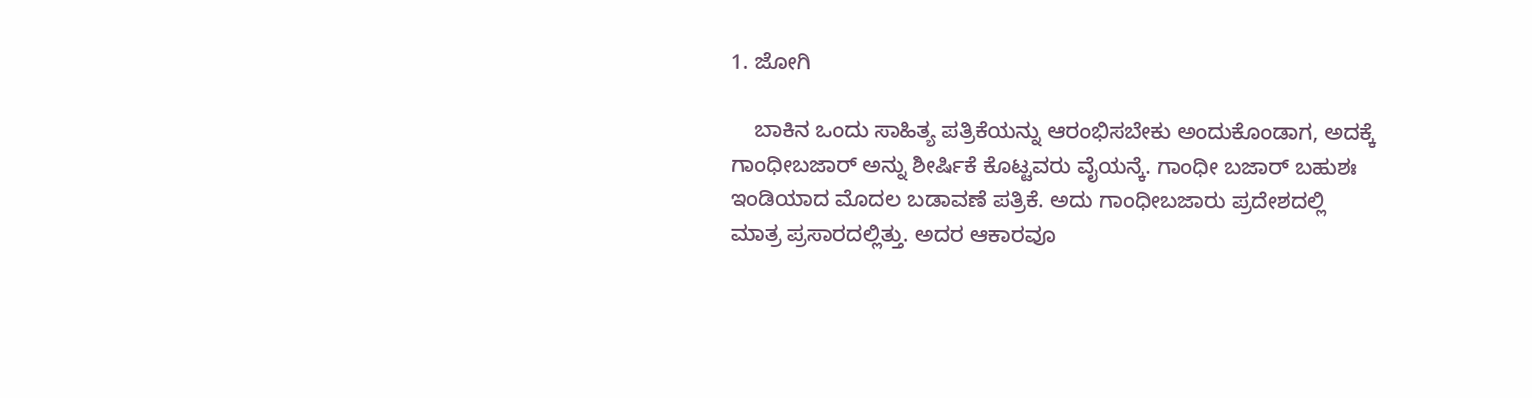1. ಜೋಗಿ

    ಬಾಕಿನ ಒಂದು ಸಾಹಿತ್ಯ ಪತ್ರಿಕೆಯನ್ನು ಆರಂಭಿಸಬೇಕು ಅಂದುಕೊಂಡಾಗ, ಅದಕ್ಕೆ ಗಾಂಧೀಬಜಾರ್ ಅನ್ನು ಶೀರ್ಷಿಕೆ ಕೊಟ್ಟವರು ವೈಯನ್ಕೆ. ಗಾಂಧೀ ಬಜಾರ್ ಬಹುಶಃ ಇಂಡಿಯಾದ ಮೊದಲ ಬಡಾವಣೆ ಪತ್ರಿಕೆ. ಅದು ಗಾಂಧೀಬಜಾರು ಪ್ರದೇಶದಲ್ಲಿ ಮಾತ್ರ ಪ್ರಸಾರದಲ್ಲಿತ್ತು. ಅದರ ಆಕಾರವೂ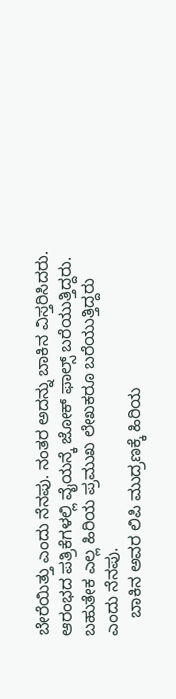ಬೇರೆಯಿತ್ತು ಎಂದು ನೆನಪು. ನಂತರ ಅದನ್ನು ಬಾಕಿನ ವಿಸ್ತರಿಸಿದರು. ಆರಂಭದ ಪತ್ರಿಕೆಗಳಲ್ಲಿ ವೈಯನ್ಕೆ ಜೋಕ್ ಫಾಲ್ಸ್ ಬರೆಯುತ್ತಿದ್ದರು. ಬಹುತೇಕ ಎಲ್ಲ ಹಿರಿಯ ಪ್ರಮುಖ ಲೇಖಕರೂ ಬರೆಯುತ್ತಿದ್ದರು ಎಂದು ನೆನಪು.
    ಬಾಕಿನ ಅವರ ಲಿಪಿ ಮುದ್ರಣಕ್ಕೆ ಹಿರಿಯ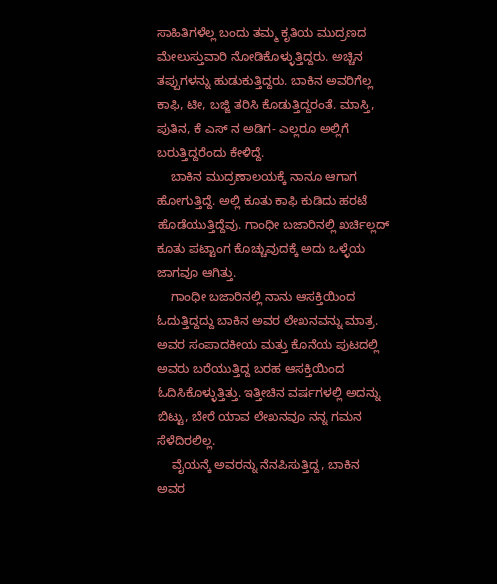ಸಾಹಿತಿಗಳೆಲ್ಲ ಬಂದು ತಮ್ಮ ಕೃತಿಯ ಮುದ್ರಣದ ಮೇಲುಸ್ತುವಾರಿ ನೋಡಿಕೊಳ್ಳುತ್ತಿದ್ದರು. ಅಚ್ಚಿನ ತಪ್ಪುಗಳನ್ನು ಹುಡುಕುತ್ತಿದ್ದರು. ಬಾಕಿನ ಅವರಿಗೆಲ್ಲ ಕಾಫಿ, ಟೀ, ಬಜ್ಜಿ ತರಿಸಿ ಕೊಡುತ್ತಿದ್ದರಂತೆ. ಮಾಸ್ತಿ, ಪುತಿನ, ಕೆ ಎಸ್ ನ ಅಡಿಗ- ಎಲ್ಲರೂ ಅಲ್ಲಿಗೆ ಬರುತ್ತಿದ್ದರೆಂದು ಕೇಳಿದ್ದೆ.
    ಬಾಕಿನ ಮುದ್ರಣಾಲಯಕ್ಕೆ ನಾನೂ ಆಗಾಗ ಹೋಗುತ್ತಿದ್ದೆ. ಅಲ್ಲಿ ಕೂತು ಕಾಫಿ ಕುಡಿದು ಹರಟೆ ಹೊಡೆಯುತ್ತಿದ್ದೆವು. ಗಾಂಧೀ ಬಜಾರಿನಲ್ಲಿ ಖರ್ಚಿಲ್ಲದ್ ಕೂತು ಪಟ್ಟಾಂಗ ಕೊಚ್ಚುವುದಕ್ಕೆ ಅದು ಒಳ್ಳೆಯ ಜಾಗವೂ ಆಗಿತ್ತು.
    ಗಾಂಧೀ ಬಜಾರಿನಲ್ಲಿ ನಾನು ಆಸಕ್ತಿಯಿಂದ ಓದುತ್ತಿದ್ದದ್ದು ಬಾಕಿನ ಅವರ ಲೇಖನವನ್ನು ಮಾತ್ರ. ಅವರ ಸಂಪಾದಕೀಯ ಮತ್ತು ಕೊನೆಯ ಪುಟದಲ್ಲಿ ಅವರು ಬರೆಯುತ್ತಿದ್ದ ಬರಹ ಆಸಕ್ತಿಯಿಂದ ಓದಿಸಿಕೊಳ್ಳುತ್ತಿತ್ತು. ಇತ್ತೀಚಿನ ವರ್ಷಗಳಲ್ಲಿ ಅದನ್ನು ಬಿಟ್ಟು, ಬೇರೆ ಯಾವ ಲೇಖನವೂ ನನ್ನ ಗಮನ ಸೆಳೆದಿರಲಿಲ್ಲ.
    ವೈಯನ್ಕೆ ಅವರನ್ನು ನೆನಪಿಸುತ್ತಿದ್ದ, ಬಾಕಿನ ಅವರ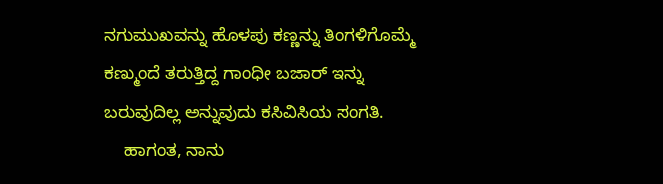ನಗುಮುಖವನ್ನು ಹೊಳಪು ಕಣ್ಣನ್ನು ತಿಂಗಳಿಗೊಮ್ಮೆ ಕಣ್ಮುಂದೆ ತರುತ್ತಿದ್ದ ಗಾಂಧೀ ಬಜಾರ್ ಇನ್ನು ಬರುವುದಿಲ್ಲ ಅನ್ನುವುದು ಕಸಿವಿಸಿಯ ಸಂಗತಿ.
    ಹಾಗಂತ, ನಾನು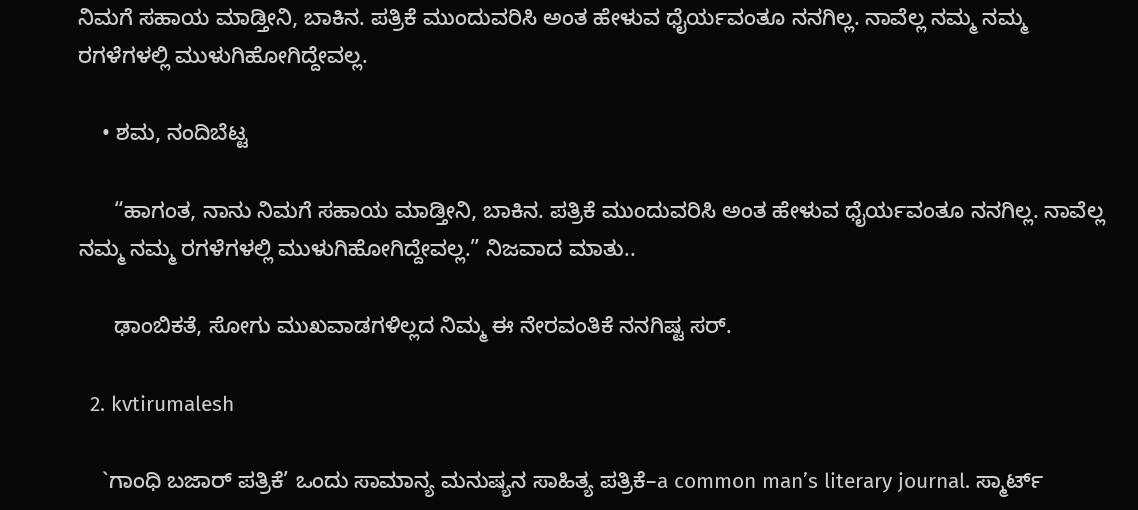ನಿಮಗೆ ಸಹಾಯ ಮಾಡ್ತೀನಿ, ಬಾಕಿನ. ಪತ್ರಿಕೆ ಮುಂದುವರಿಸಿ ಅಂತ ಹೇಳುವ ಧೈರ್ಯವಂತೂ ನನಗಿಲ್ಲ. ನಾವೆಲ್ಲ ನಮ್ಮ ನಮ್ಮ ರಗಳೆಗಳಲ್ಲಿ ಮುಳುಗಿಹೋಗಿದ್ದೇವಲ್ಲ.

    • ಶಮ, ನಂದಿಬೆಟ್ಟ

      “ಹಾಗಂತ, ನಾನು ನಿಮಗೆ ಸಹಾಯ ಮಾಡ್ತೀನಿ, ಬಾಕಿನ. ಪತ್ರಿಕೆ ಮುಂದುವರಿಸಿ ಅಂತ ಹೇಳುವ ಧೈರ್ಯವಂತೂ ನನಗಿಲ್ಲ. ನಾವೆಲ್ಲ ನಮ್ಮ ನಮ್ಮ ರಗಳೆಗಳಲ್ಲಿ ಮುಳುಗಿಹೋಗಿದ್ದೇವಲ್ಲ.” ನಿಜವಾದ ಮಾತು..

      ಢಾಂಬಿಕತೆ, ಸೋಗು ಮುಖವಾಡಗಳಿಲ್ಲದ ನಿಮ್ಮ ಈ ನೇರವಂತಿಕೆ ನನಗಿಷ್ಟ ಸರ್.

  2. kvtirumalesh

    `ಗಾಂಧಿ ಬಜಾರ್ ಪತ್ರಿಕೆ’ ಒಂದು ಸಾಮಾನ್ಯ ಮನುಷ್ಯನ ಸಾಹಿತ್ಯ ಪತ್ರಿಕೆ–a common man’s literary journal. ಸ್ಮಾರ್ಟ್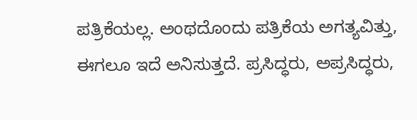ಪತ್ರಿಕೆಯಲ್ಲ. ಅಂಥದೊಂದು ಪತ್ರಿಕೆಯ ಅಗತ್ಯವಿತ್ತು, ಈಗಲೂ ಇದೆ ಅನಿಸುತ್ತದೆ. ಪ್ರಸಿದ್ಧರು, ಅಪ್ರಸಿದ್ಧರು,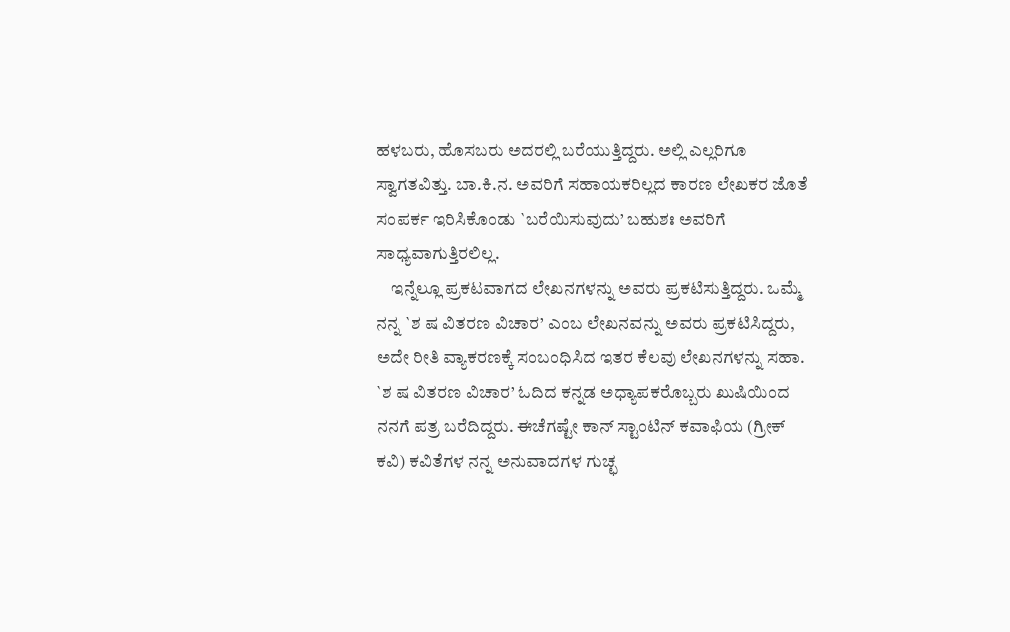ಹಳಬರು, ಹೊಸಬರು ಅದರಲ್ಲಿ ಬರೆಯುತ್ತಿದ್ದರು. ಅಲ್ಲಿ ಎಲ್ಲರಿಗೂ ಸ್ವಾಗತವಿತ್ತು. ಬಾ.ಕಿ.ನ. ಅವರಿಗೆ ಸಹಾಯಕರಿಲ್ಲದ ಕಾರಣ ಲೇಖಕರ ಜೊತೆ ಸಂಪರ್ಕ ಇರಿಸಿಕೊಂಡು `ಬರೆಯಿಸುವುದು’ ಬಹುಶಃ ಅವರಿಗೆ ಸಾಧ್ಯವಾಗುತ್ತಿರಲಿಲ್ಲ.
    ಇನ್ನೆಲ್ಲೂ ಪ್ರಕಟವಾಗದ ಲೇಖನಗಳನ್ನು ಅವರು ಪ್ರಕಟಿಸುತ್ತಿದ್ದರು. ಒಮ್ಮೆ ನನ್ನ `ಶ ಷ ವಿತರಣ ವಿಚಾರ’ ಎಂಬ ಲೇಖನವನ್ನು ಅವರು ಪ್ರಕಟಿಸಿದ್ದರು, ಅದೇ ರೀತಿ ವ್ಯಾಕರಣಕ್ಕೆ ಸಂಬಂಧಿಸಿದ ಇತರ ಕೆಲವು ಲೇಖನಗಳನ್ನು ಸಹಾ. `ಶ ಷ ವಿತರಣ ವಿಚಾರ’ ಓದಿದ ಕನ್ನಡ ಅಧ್ಯಾಪಕರೊಬ್ಬರು ಖುಷಿಯಿಂದ ನನಗೆ ಪತ್ರ ಬರೆದಿದ್ದರು. ಈಚೆಗಷ್ಟೇ ಕಾನ್ ಸ್ಟಾಂಟಿನ್ ಕವಾಫಿಯ (ಗ್ರೀಕ್ ಕವಿ) ಕವಿತೆಗಳ ನನ್ನ ಅನುವಾದಗಳ ಗುಚ್ಛ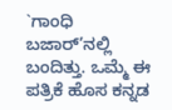`ಗಾಂಧಿ ಬಜಾರ್’ನಲ್ಲಿ ಬಂದಿತ್ತು. ಒಮ್ಮೆ ಈ ಪತ್ರಿಕೆ ಹೊಸ ಕನ್ನಡ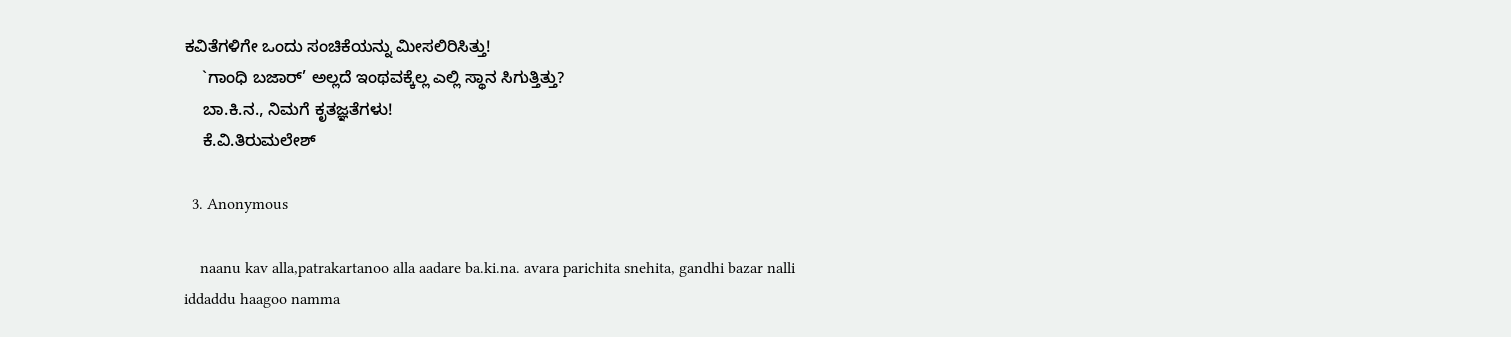ಕವಿತೆಗಳಿಗೇ ಒಂದು ಸಂಚಿಕೆಯನ್ನು ಮೀಸಲಿರಿಸಿತ್ತು!
    `ಗಾಂಧಿ ಬಜಾರ್’ ಅಲ್ಲದೆ ಇಂಥವಕ್ಕೆಲ್ಲ ಎಲ್ಲಿ ಸ್ಥಾನ ಸಿಗುತ್ತಿತ್ತು?
    ಬಾ.ಕಿ.ನ., ನಿಮಗೆ ಕೃತಜ್ಞತೆಗಳು!
    ಕೆ.ವಿ.ತಿರುಮಲೇಶ್

  3. Anonymous

    naanu kav alla,patrakartanoo alla aadare ba.ki.na. avara parichita snehita, gandhi bazar nalli iddaddu haagoo namma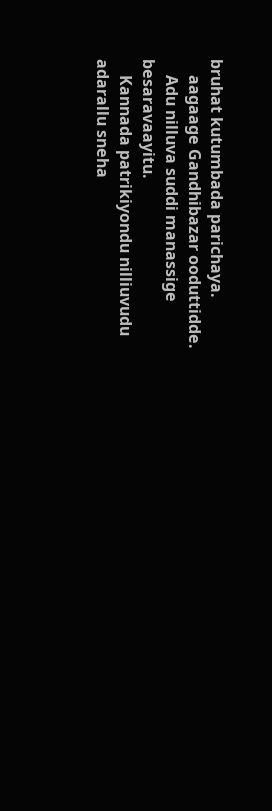bruhat kutumbada parichaya.
    aagaage Gandhibazar ooduttidde.
    Adu nilluva suddi manassige besaravaayitu.
    Kannada patrikiyondu nilliuvudu adarallu sneha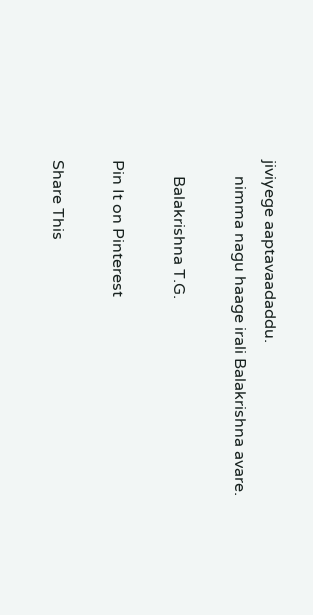jiviyege aaptavaadaddu.
    nimma nagu haage irali Balakrishna avare.

    Balakrishna T.G.

Pin It on Pinterest

Share This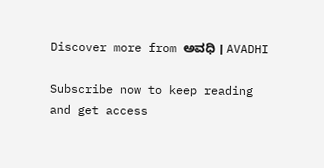Discover more from ಅವಧಿ । AVADHI

Subscribe now to keep reading and get access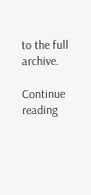to the full archive.

Continue reading